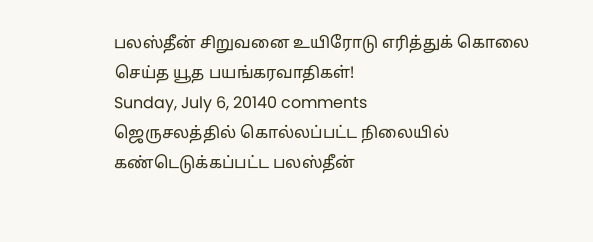பலஸ்தீன் சிறுவனை உயிரோடு எரித்துக் கொலை செய்த யூத பயங்கரவாதிகள்!
Sunday, July 6, 20140 comments
ஜெருசலத்தில் கொல்லப்பட்ட நிலையில் கண்டெடுக்கப்பட்ட பலஸ்தீன்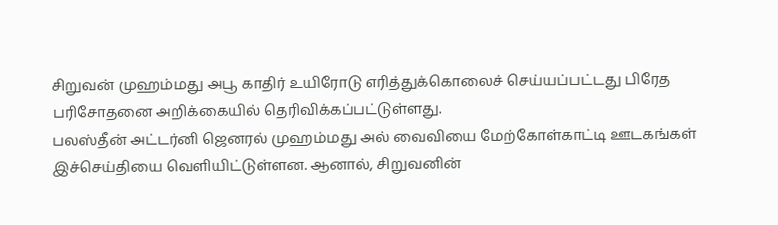சிறுவன் முஹம்மது அபூ காதிர் உயிரோடு எரித்துக்கொலைச் செய்யப்பட்டது பிரேத பரிசோதனை அறிக்கையில் தெரிவிக்கப்பட்டுள்ளது.
பலஸ்தீன் அட்டர்னி ஜெனரல் முஹம்மது அல் வைவியை மேற்கோள்காட்டி ஊடகங்கள் இச்செய்தியை வெளியிட்டுள்ளன. ஆனால், சிறுவனின்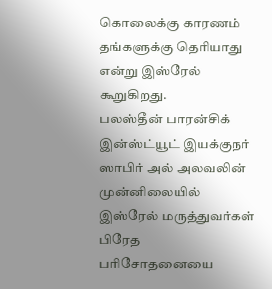கொலைக்கு காரணம் தங்களுக்கு தெரியாது என்று இஸ்ரேல் கூறுகிறது.
பலஸ்தீன் பாரன்சிக் இன்ஸ்ட்யூட் இயக்குநர் ஸாபிர் அல் அலவலின் முன்னிலையில் இஸ்ரேல் மருத்துவர்கள் பிரேத பரிசோதனையை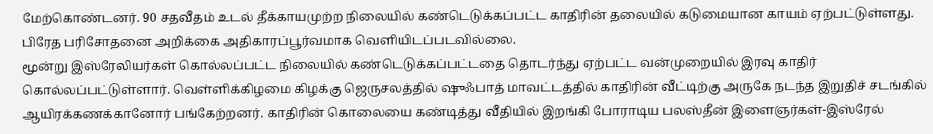மேற்கொண்டனர். 90 சதவீதம் உடல் தீக்காயமுற்ற நிலையில் கண்டெடுக்கப்பட்ட காதிரின் தலையில் கடுமையான காயம் ஏற்பட்டுள்ளது. பிரேத பரிசோதனை அறிக்கை அதிகாரப்பூர்வமாக வெளியிடப்படவில்லை.
மூன்று இஸ்ரேலியர்கள் கொல்லப்பட்ட நிலையில் கண்டெடுக்கப்பட்டதை தொடர்ந்து ஏற்பட்ட வன்முறையில் இரவு காதிர் கொல்லப்பட்டுள்ளார். வெள்ளிக்கிழமை கிழக்கு ஜெருசலத்தில் ஷுஃபாத் மாவட்டத்தில் காதிரின் வீட்டிற்கு அருகே நடந்த இறுதிச் சடங்கில் ஆயிரக்கணக்கானோர் பங்கேற்றனர். காதிரின் கொலையை கண்டித்து வீதியில் இறங்கி போராடிய பலஸ்தீன் இளைஞர்கள்-இஸ்ரேல்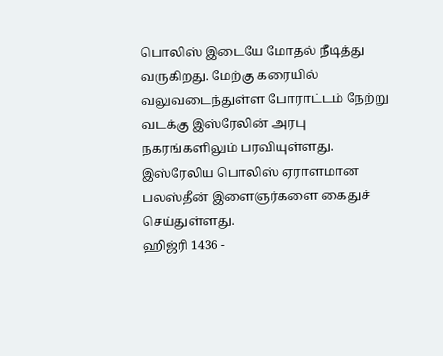பொலிஸ் இடையே மோதல் நீடித்து வருகிறது. மேற்கு கரையில் வலுவடைந்துள்ள போராட்டம் நேற்று வடக்கு இஸ்ரேலின் அரபு நகரங்களிலும் பரவியுள்ளது. இஸ்ரேலிய பொலிஸ் ஏராளமான பலஸ்தீன் இளைஞர்களை கைதுச் செய்துள்ளது.
ஹிஜ்ரி 1436 -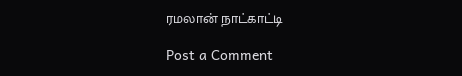ரமலான் நாட்காட்டி

Post a Comment